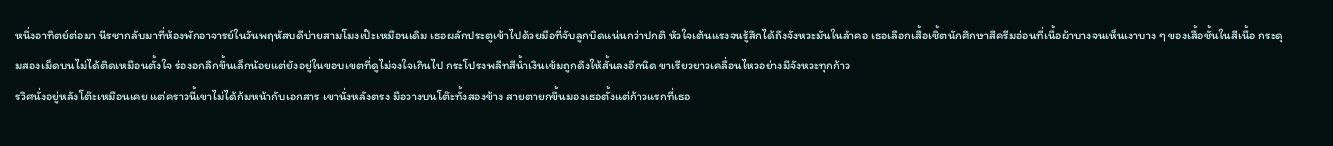หนึ่งอาทิตย์ต่อมา นีรชากลับมาที่ห้องพักอาจารย์ในวันพฤหัสบดีบ่ายสามโมงเป๊ะเหมือนเดิม เธอผลักประตูเข้าไปด้วยมือที่จับลูกบิดแน่นกว่าปกติ หัวใจเต้นแรงจนรู้สึกได้ถึงจังหวะมันในลำคอ เธอเลือกเสื้อเชิ้ตนักศึกษาสีครีมอ่อนที่เนื้อผ้าบางจนเห็นเงาบาง ๆ ของเสื้อชั้นในสีเนื้อ กระดุมสองเม็ดบนไม่ได้ติดเหมือนตั้งใจ ร่องอกลึกขึ้นเล็กน้อยแต่ยังอยู่ในขอบเขตที่ดูไม่จงใจเกินไป กระโปรงพลีทสีน้ำเงินเข้มถูกดึงให้สั้นลงอีกนิด ขาเรียวยาวเคลื่อนไหวอย่างมีจังหวะทุกก้าว
รวิศนั่งอยู่หลังโต๊ะเหมือนเคย แต่คราวนี้เขาไม่ได้ก้มหน้ากับเอกสาร เขานั่งหลังตรง มือวางบนโต๊ะทั้งสองข้าง สายตายกขึ้นมองเธอตั้งแต่ก้าวแรกที่เธอ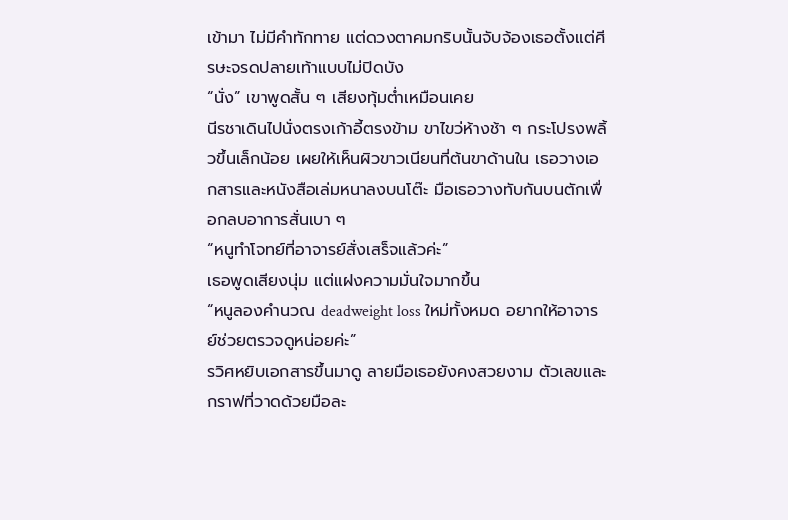เข้ามา ไม่มีคำทักทาย แต่ดวงตาคมกริบนั้นจับจ้องเธอตั้งแต่ศีรษะจรดปลายเท้าแบบไม่ปิดบัง
“นั่ง” เขาพูดสั้น ๆ เสียงทุ้มต่ำเหมือนเคย
นีรชาเดินไปนั่งตรงเก้าอี้ตรงข้าม ขาไขว่ห้างช้า ๆ กระโปรงพลิ้วขึ้นเล็กน้อย เผยให้เห็นผิวขาวเนียนที่ต้นขาด้านใน เธอวางเอกสารและหนังสือเล่มหนาลงบนโต๊ะ มือเธอวางทับกันบนตักเพื่อกลบอาการสั่นเบา ๆ
“หนูทำโจทย์ที่อาจารย์สั่งเสร็จแล้วค่ะ”
เธอพูดเสียงนุ่ม แต่แฝงความมั่นใจมากขึ้น
“หนูลองคำนวณ deadweight loss ใหม่ทั้งหมด อยากให้อาจารย์ช่วยตรวจดูหน่อยค่ะ”
รวิศหยิบเอกสารขึ้นมาดู ลายมือเธอยังคงสวยงาม ตัวเลขและกราฟที่วาดด้วยมือละ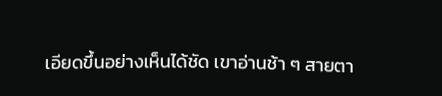เอียดขึ้นอย่างเห็นได้ชัด เขาอ่านช้า ๆ สายตา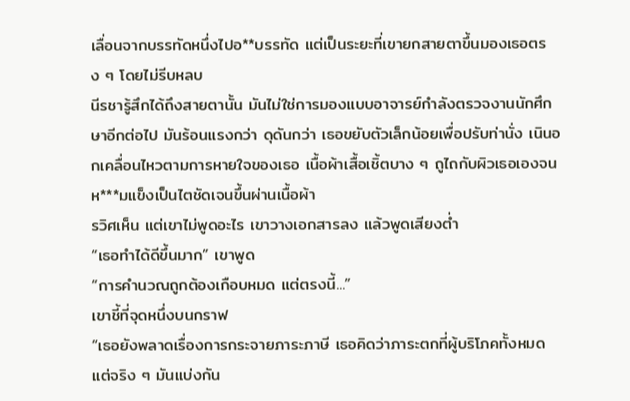เลื่อนจากบรรทัดหนึ่งไปอ**บรรทัด แต่เป็นระยะที่เขายกสายตาขึ้นมองเธอตรง ๆ โดยไม่รีบหลบ
นีรชารู้สึกได้ถึงสายตานั้น มันไม่ใช่การมองแบบอาจารย์กำลังตรวจงานนักศึกษาอีกต่อไป มันร้อนแรงกว่า ดุดันกว่า เธอขยับตัวเล็กน้อยเพื่อปรับท่านั่ง เนินอกเคลื่อนไหวตามการหายใจของเธอ เนื้อผ้าเสื้อเชิ้ตบาง ๆ ถูไถกับผิวเธอเองจนห***มแข็งเป็นไตชัดเจนขึ้นผ่านเนื้อผ้า
รวิศเห็น แต่เขาไม่พูดอะไร เขาวางเอกสารลง แล้วพูดเสียงต่ำ
“เธอทำได้ดีขึ้นมาก” เขาพูด
“การคำนวณถูกต้องเกือบหมด แต่ตรงนี้...”
เขาชี้ที่จุดหนึ่งบนกราฟ
“เธอยังพลาดเรื่องการกระจายภาระภาษี เธอคิดว่าภาระตกที่ผู้บริโภคทั้งหมด แต่จริง ๆ มันแบ่งกัน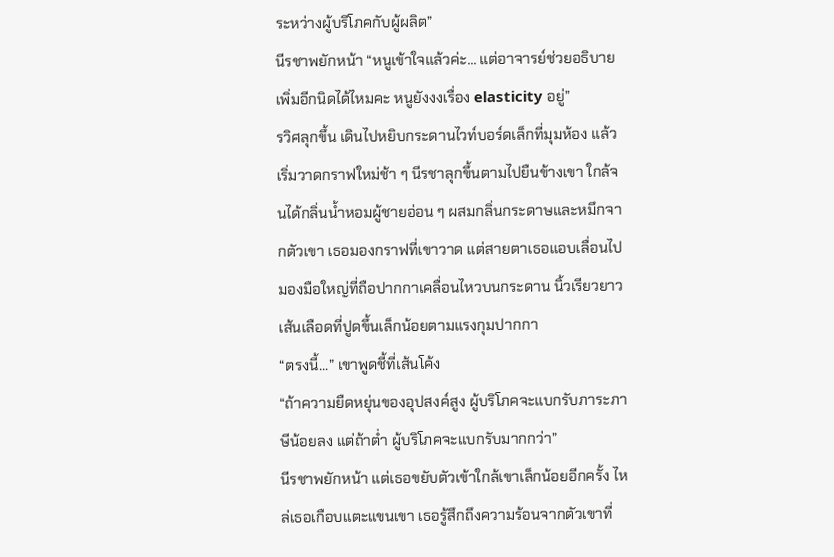ระหว่างผู้บริโภคกับผู้ผลิต”
นีรชาพยักหน้า “หนูเข้าใจแล้วค่ะ... แต่อาจารย์ช่วยอธิบายเพิ่มอีกนิดได้ไหมคะ หนูยังงงเรื่อง elasticity อยู่”
รวิศลุกขึ้น เดินไปหยิบกระดานไวท์บอร์ดเล็กที่มุมห้อง แล้วเริ่มวาดกราฟใหม่ช้า ๆ นีรชาลุกขึ้นตามไปยืนข้างเขา ใกล้จนได้กลิ่นน้ำหอมผู้ชายอ่อน ๆ ผสมกลิ่นกระดาษและหมึกจากตัวเขา เธอมองกราฟที่เขาวาด แต่สายตาเธอแอบเลื่อนไปมองมือใหญ่ที่ถือปากกาเคลื่อนไหวบนกระดาน นิ้วเรียวยาว เส้นเลือดที่ปูดขึ้นเล็กน้อยตามแรงกุมปากกา
“ตรงนี้...” เขาพูดชี้ที่เส้นโค้ง
“ถ้าความยืดหยุ่นของอุปสงค์สูง ผู้บริโภคจะแบกรับภาระภาษีน้อยลง แต่ถ้าต่ำ ผู้บริโภคจะแบกรับมากกว่า”
นีรชาพยักหน้า แต่เธอขยับตัวเข้าใกล้เขาเล็กน้อยอีกครั้ง ไหล่เธอเกือบแตะแขนเขา เธอรู้สึกถึงความร้อนจากตัวเขาที่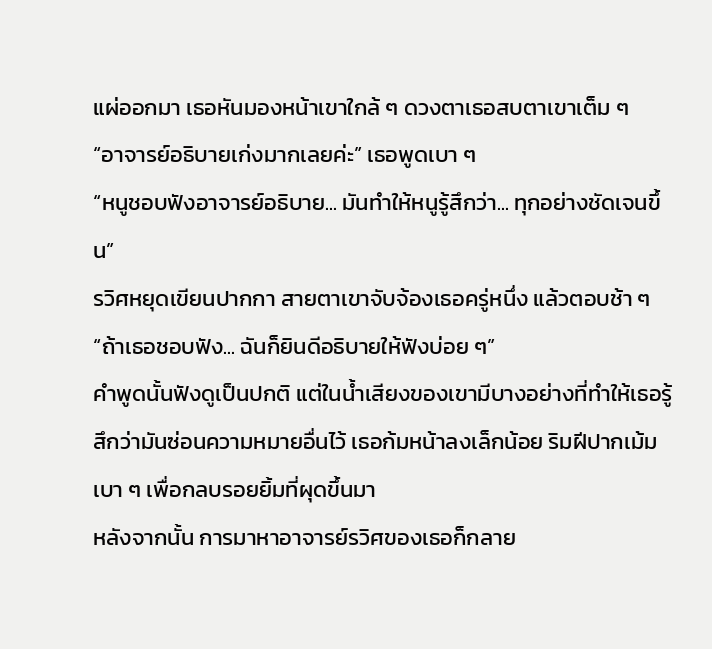แผ่ออกมา เธอหันมองหน้าเขาใกล้ ๆ ดวงตาเธอสบตาเขาเต็ม ๆ
“อาจารย์อธิบายเก่งมากเลยค่ะ” เธอพูดเบา ๆ
“หนูชอบฟังอาจารย์อธิบาย... มันทำให้หนูรู้สึกว่า... ทุกอย่างชัดเจนขึ้น”
รวิศหยุดเขียนปากกา สายตาเขาจับจ้องเธอครู่หนึ่ง แล้วตอบช้า ๆ
“ถ้าเธอชอบฟัง... ฉันก็ยินดีอธิบายให้ฟังบ่อย ๆ”
คำพูดนั้นฟังดูเป็นปกติ แต่ในน้ำเสียงของเขามีบางอย่างที่ทำให้เธอรู้สึกว่ามันซ่อนความหมายอื่นไว้ เธอก้มหน้าลงเล็กน้อย ริมฝีปากเม้มเบา ๆ เพื่อกลบรอยยิ้มที่ผุดขึ้นมา
หลังจากนั้น การมาหาอาจารย์รวิศของเธอก็กลาย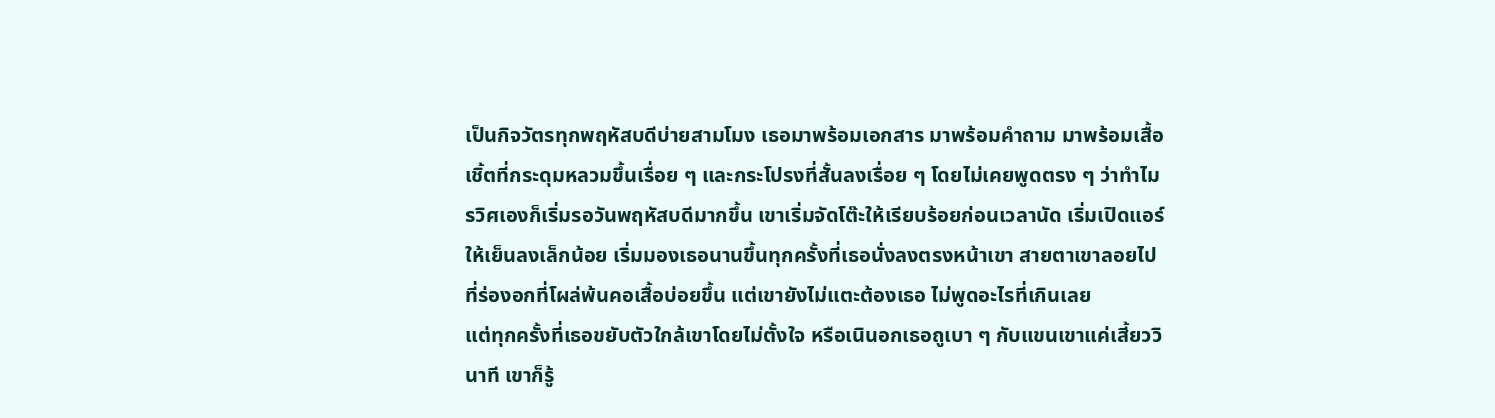เป็นกิจวัตรทุกพฤหัสบดีบ่ายสามโมง เธอมาพร้อมเอกสาร มาพร้อมคำถาม มาพร้อมเสื้อเชิ้ตที่กระดุมหลวมขึ้นเรื่อย ๆ และกระโปรงที่สั้นลงเรื่อย ๆ โดยไม่เคยพูดตรง ๆ ว่าทำไม
รวิศเองก็เริ่มรอวันพฤหัสบดีมากขึ้น เขาเริ่มจัดโต๊ะให้เรียบร้อยก่อนเวลานัด เริ่มเปิดแอร์ให้เย็นลงเล็กน้อย เริ่มมองเธอนานขึ้นทุกครั้งที่เธอนั่งลงตรงหน้าเขา สายตาเขาลอยไปที่ร่องอกที่โผล่พ้นคอเสื้อบ่อยขึ้น แต่เขายังไม่แตะต้องเธอ ไม่พูดอะไรที่เกินเลย
แต่ทุกครั้งที่เธอขยับตัวใกล้เขาโดยไม่ตั้งใจ หรือเนินอกเธอถูเบา ๆ กับแขนเขาแค่เสี้ยววินาที เขาก็รู้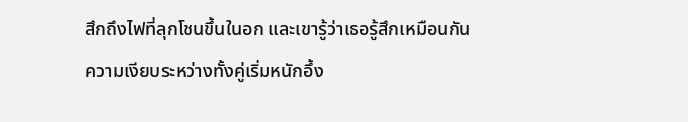สึกถึงไฟที่ลุกโชนขึ้นในอก และเขารู้ว่าเธอรู้สึกเหมือนกัน
ความเงียบระหว่างทั้งคู่เริ่มหนักอึ้ง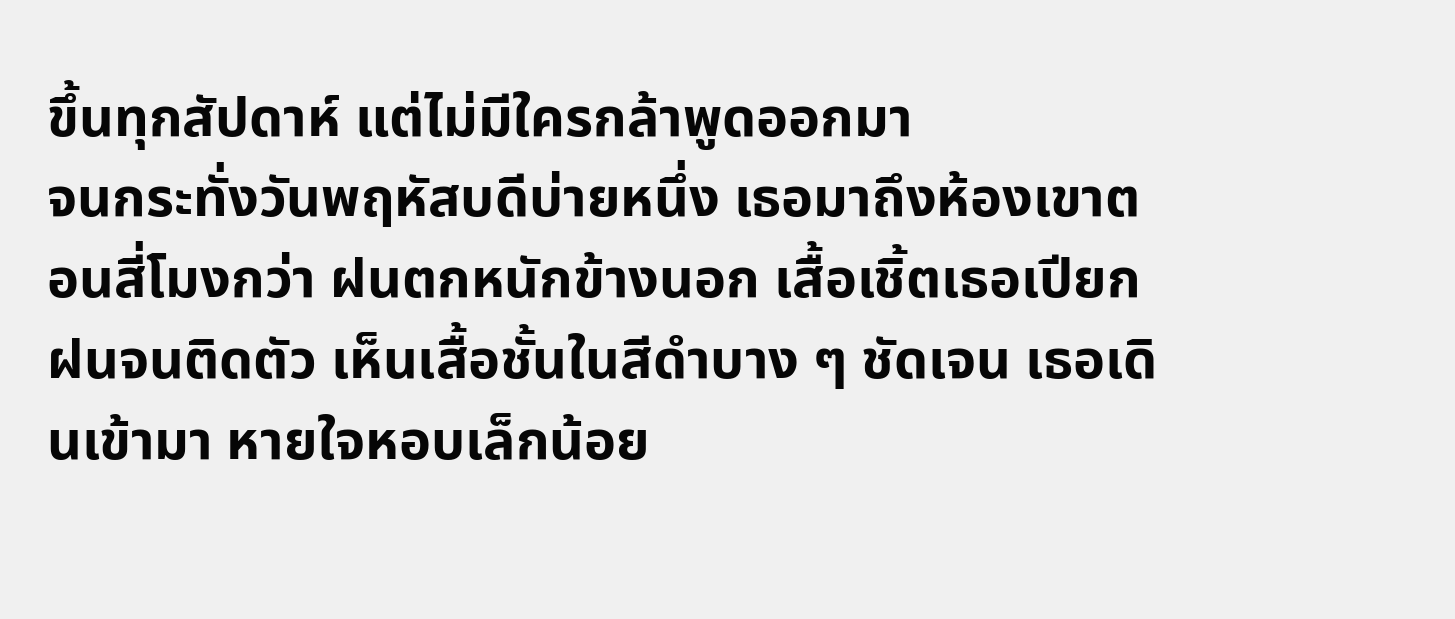ขึ้นทุกสัปดาห์ แต่ไม่มีใครกล้าพูดออกมา
จนกระทั่งวันพฤหัสบดีบ่ายหนึ่ง เธอมาถึงห้องเขาตอนสี่โมงกว่า ฝนตกหนักข้างนอก เสื้อเชิ้ตเธอเปียกฝนจนติดตัว เห็นเสื้อชั้นในสีดำบาง ๆ ชัดเจน เธอเดินเข้ามา หายใจหอบเล็กน้อย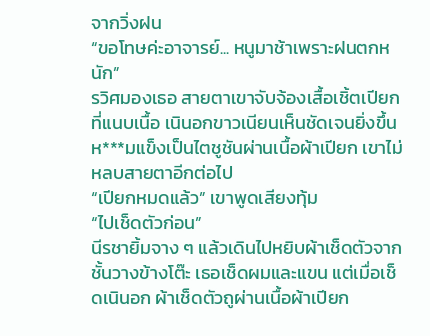จากวิ่งฝน
“ขอโทษค่ะอาจารย์... หนูมาช้าเพราะฝนตกหนัก”
รวิศมองเธอ สายตาเขาจับจ้องเสื้อเชิ้ตเปียกที่แนบเนื้อ เนินอกขาวเนียนเห็นชัดเจนยิ่งขึ้น ห***มแข็งเป็นไตชูชันผ่านเนื้อผ้าเปียก เขาไม่หลบสายตาอีกต่อไป
“เปียกหมดแล้ว” เขาพูดเสียงทุ้ม
“ไปเช็ดตัวก่อน”
นีรชายิ้มจาง ๆ แล้วเดินไปหยิบผ้าเช็ดตัวจากชั้นวางข้างโต๊ะ เธอเช็ดผมและแขน แต่เมื่อเช็ดเนินอก ผ้าเช็ดตัวถูผ่านเนื้อผ้าเปียก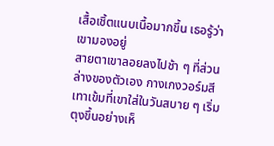เสื้อเชิ้ตแนบเนื้อมากขึ้น เธอรู้ว่าเขามองอยู่
สายตาเขาลอยลงไปช้า ๆ ที่ส่วนล่างของตัวเอง กางเกงวอร์มสีเทาเข้มที่เขาใส่ในวันสบาย ๆ เริ่มตุงขึ้นอย่างเห็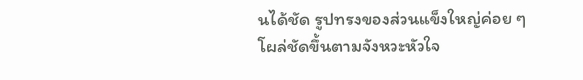นได้ชัด รูปทรงของส่วนแข็งใหญ่ค่อย ๆ โผล่ชัดขึ้นตามจังหวะหัวใจ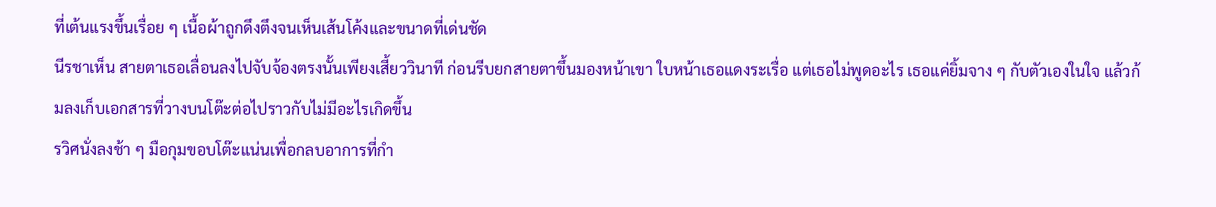ที่เต้นแรงขึ้นเรื่อย ๆ เนื้อผ้าถูกดึงตึงจนเห็นเส้นโค้งและขนาดที่เด่นชัด
นีรชาเห็น สายตาเธอเลื่อนลงไปจับจ้องตรงนั้นเพียงเสี้ยววินาที ก่อนรีบยกสายตาขึ้นมองหน้าเขา ใบหน้าเธอแดงระเรื่อ แต่เธอไม่พูดอะไร เธอแค่ยิ้มจาง ๆ กับตัวเองในใจ แล้วก้มลงเก็บเอกสารที่วางบนโต๊ะต่อไปราวกับไม่มีอะไรเกิดขึ้น
รวิศนั่งลงช้า ๆ มือกุมขอบโต๊ะแน่นเพื่อกลบอาการที่กำ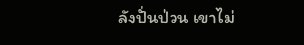ลังปั่นป่วน เขาไม่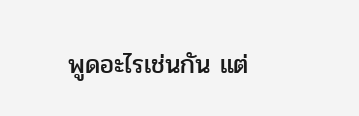พูดอะไรเช่นกัน แต่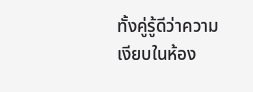ทั้งคู่รู้ดีว่าความเงียบในห้อง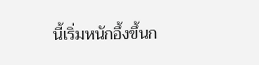นี้เริ่มหนักอึ้งขึ้นก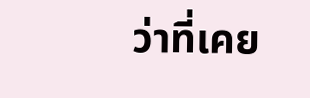ว่าที่เคย